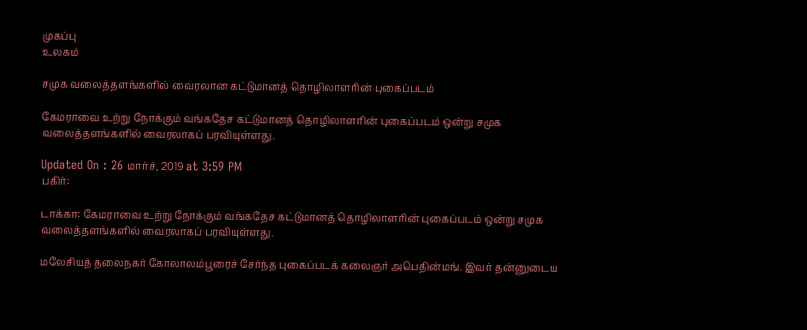முகப்பு
உலகம்

சமுக வலைத்தளங்களில் வைரலான கட்டுமானத் தொழிலாளரின் புகைப்படம்

கேமராவை உற்று நோக்கும் வங்கதேச கட்டுமானத் தொழிலாளரின் புகைப்படம் ஒன்று சமுக வலைத்தளங்களில் வைரலாகப் பரவியுள்ளது.

Updated On : 26 மார்ச், 2019 at 3:59 PM
பகிர்:

டாக்கா: கேமராவை உற்று நோக்கும் வங்கதேச கட்டுமானத் தொழிலாளரின் புகைப்படம் ஒன்று சமுக வலைத்தளங்களில் வைரலாகப் பரவியுள்ளது.

மலேசியத் தலைநகர் கோலாலம்பூரைச் சேர்ந்த புகைப்படக் கலைஞர் அபெதின்மங். இவர் தன்னுடைய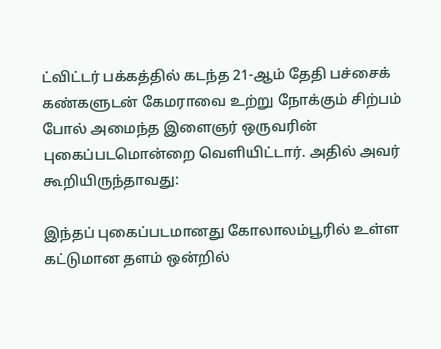ட்விட்டர் பக்கத்தில் கடந்த 21-ஆம் தேதி பச்சைக் கண்களுடன் கேமராவை உற்று நோக்கும் சிற்பம் போல் அமைந்த இளைஞர் ஒருவரின் புகைப்படமொன்றை வெளியிட்டார். அதில் அவர் கூறியிருந்தாவது:

இந்தப் புகைப்படமானது கோலாலம்பூரில் உள்ள கட்டுமான தளம் ஒன்றில்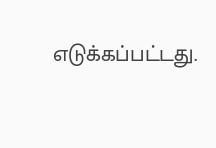எடுக்கப்பட்டது.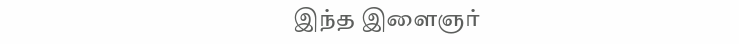இந்த இளைஞர்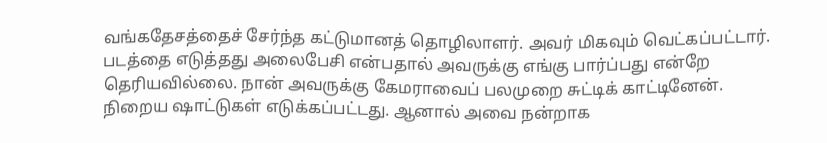வங்கதேசத்தைச் சேர்ந்த கட்டுமானத் தொழிலாளர். அவர் மிகவும் வெட்கப்பட்டார். படத்தை எடுத்தது அலைபேசி என்பதால் அவருக்கு எங்கு பார்ப்பது என்றே தெரியவில்லை. நான் அவருக்கு கேமராவைப் பலமுறை சுட்டிக் காட்டினேன். நிறைய ஷாட்டுகள் எடுக்கப்பட்டது. ஆனால் அவை நன்றாக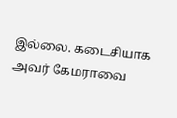இல்லை. கடைசியாக அவர் கேமராவை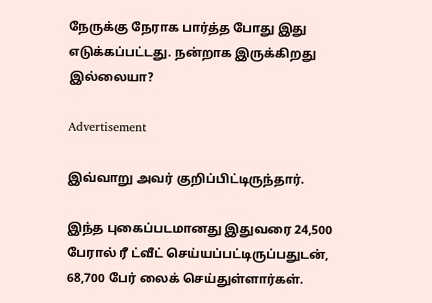நேருக்கு நேராக பார்த்த போது இது எடுக்கப்பட்டது. நன்றாக இருக்கிறது இல்லையா?

Advertisement

இவ்வாறு அவர் குறிப்பிட்டிருந்தார்.

இந்த புகைப்படமானது இதுவரை 24,500 பேரால் ரீ ட்வீட் செய்யப்பட்டிருப்பதுடன், 68,700 பேர் லைக் செய்துள்ளார்கள்.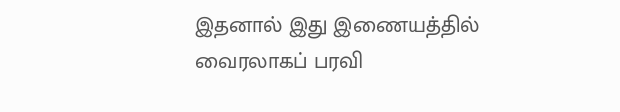இதனால் இது இணையத்தில் வைரலாகப் பரவி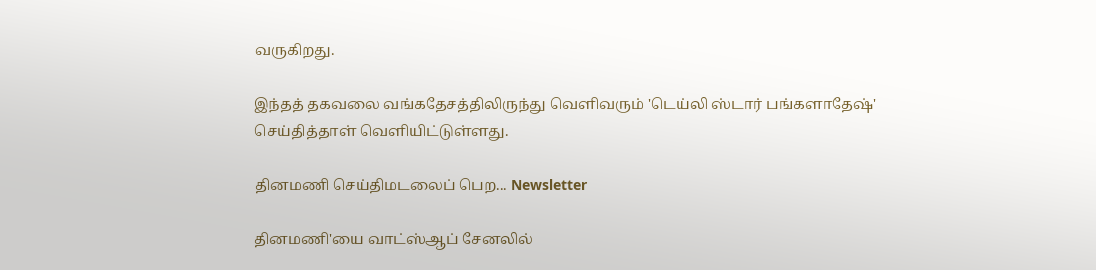வருகிறது.

இந்தத் தகவலை வங்கதேசத்திலிருந்து வெளிவரும் 'டெய்லி ஸ்டார் பங்களாதேஷ்' செய்தித்தாள் வெளியிட்டுள்ளது.

தினமணி செய்திமடலைப் பெற... Newsletter

தினமணி'யை வாட்ஸ்ஆப் சேனலில்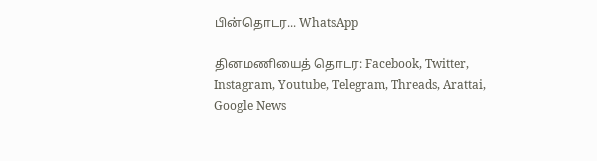பின்தொடர... WhatsApp

தினமணியைத் தொடர: Facebook, Twitter, Instagram, Youtube, Telegram, Threads, Arattai, Google News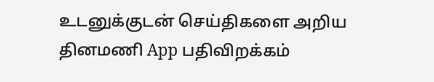உடனுக்குடன் செய்திகளை அறிய தினமணி App பதிவிறக்கம்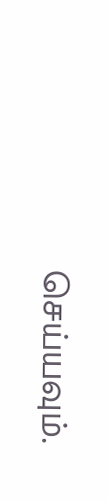செய்யவும்.